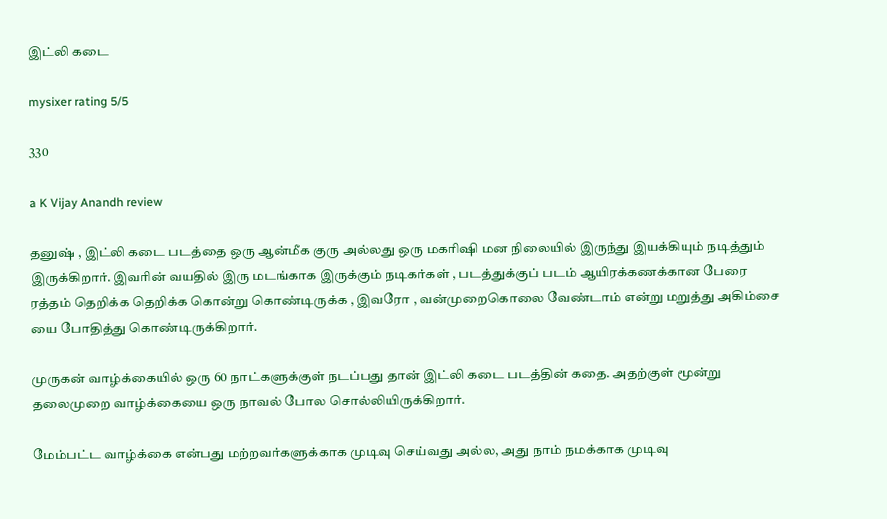இட்லி கடை

mysixer rating 5/5

330

a K Vijay Anandh review

தனுஷ் , இட்லி கடை படத்தை ஒரு ஆன்மீக குரு அல்லது ஒரு மகரிஷி மன நிலையில் இருந்து இயக்கியும் நடித்தும் இருக்கிறார். இவரின் வயதில் இரு மடங்காக இருக்கும் நடிகர்கள் , படத்துக்குப் படம் ஆயிரக்கணக்கான பேரை ரத்தம் தெறிக்க தெறிக்க கொன்று கொண்டிருக்க , இவரோ , வன்முறைகொலை வேண்டாம் என்று மறுத்து அகிம்சை யை போதித்து கொண்டிருக்கிறார்.

முருகன் வாழ்க்கையில் ஒரு 60 நாட்களுக்குள் நடப்பது தான் இட்லி கடை படத்தின் கதை. அதற்குள் மூன்று தலைமுறை வாழ்க்கையை ஒரு நாவல் போல சொல்லியிருக்கிறார்.

மேம்பட்ட வாழ்க்கை என்பது மற்றவர்களுக்காக முடிவு செய்வது அல்ல, அது நாம் நமக்காக முடிவு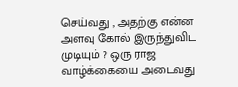செய்வது , அதற்கு என்ன அளவு கோல் இருந்துவிட முடியும் ? ஒரு ராஜ வாழ்க்கையை அடைவது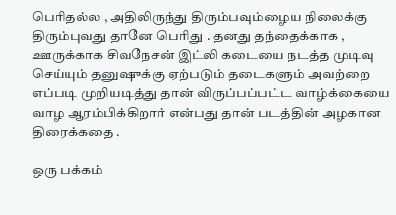பெரிதல்ல , அதிலிருந்து திரும்பவும்ழைய நிலைக்கு திரும்புவது தானே பெரிது . தனது தந்தைக்காக , ஊருக்காக சிவநேசன் இட்லி கடையை நடத்த முடிவு செய்யும் தனுஷுக்கு ஏற்படும் தடைகளும் அவற்றை எப்படி முறியடித்து தான் விருப்பப்பட்ட வாழ்க்கையை வாழ ஆரம்பிக்கிறார் என்பது தான் படத்தின் அழகான திரைக்கதை .

ஒரு பக்கம்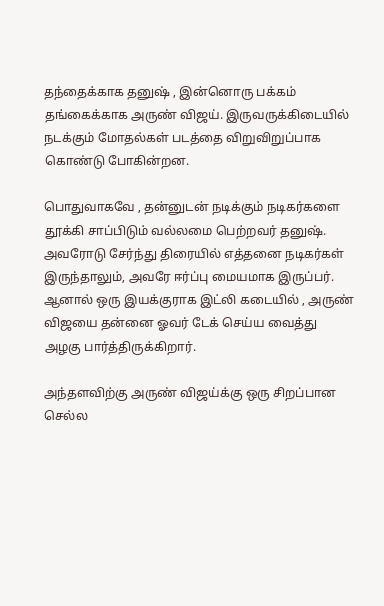தந்தைக்காக தனுஷ் , இன்னொரு பக்கம் தங்கைக்காக அருண் விஜய். இருவருக்கிடையில் நடக்கும் மோதல்கள் படத்தை விறுவிறுப்பாக கொண்டு போகின்றன.

பொதுவாகவே , தன்னுடன் நடிக்கும் நடிகர்களை தூக்கி சாப்பிடும் வல்லமை பெற்றவர் தனுஷ். அவரோடு சேர்ந்து திரையில் எத்தனை நடிகர்கள் இருந்தாலும், அவரே ஈர்ப்பு மையமாக இருப்பர். ஆனால் ஒரு இயக்குராக இட்லி கடையில் , அருண் விஜயை தன்னை ஓவர் டேக் செய்ய வைத்து அழகு பார்த்திருக்கிறார்.

அந்தளவிற்கு அருண் விஜய்க்கு ஒரு சிறப்பான செல்ல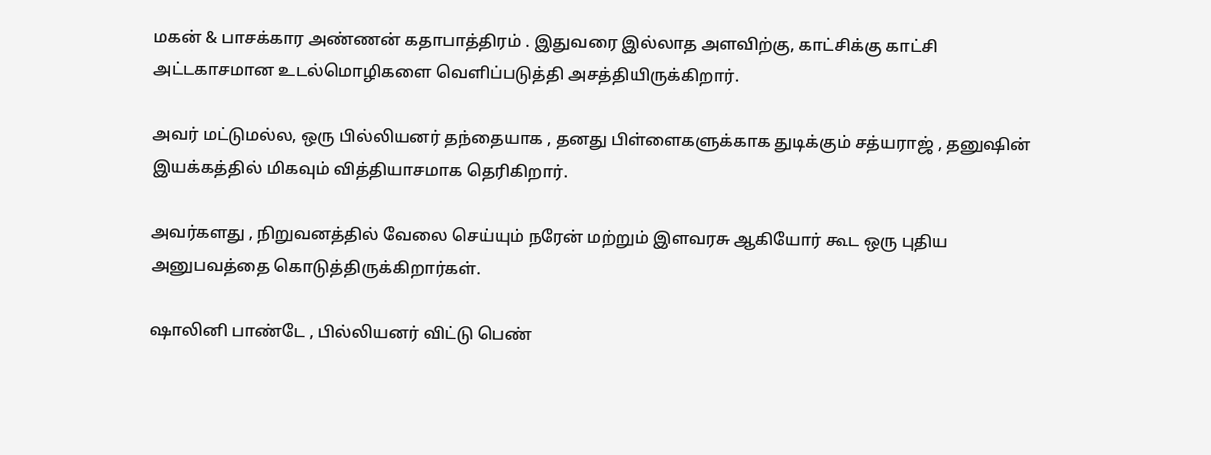மகன் & பாசக்கார அண்ணன் கதாபாத்திரம் . இதுவரை இல்லாத அளவிற்கு, காட்சிக்கு காட்சி அட்டகாசமான உடல்மொழிகளை வெளிப்படுத்தி அசத்தியிருக்கிறார்.

அவர் மட்டுமல்ல, ஒரு பில்லியனர் தந்தையாக , தனது பிள்ளைகளுக்காக துடிக்கும் சத்யராஜ் , தனுஷின் இயக்கத்தில் மிகவும் வித்தியாசமாக தெரிகிறார்.

அவர்களது , நிறுவனத்தில் வேலை செய்யும் நரேன் மற்றும் இளவரசு ஆகியோர் கூட ஒரு புதிய அனுபவத்தை கொடுத்திருக்கிறார்கள்.

ஷாலினி பாண்டே , பில்லியனர் விட்டு பெண்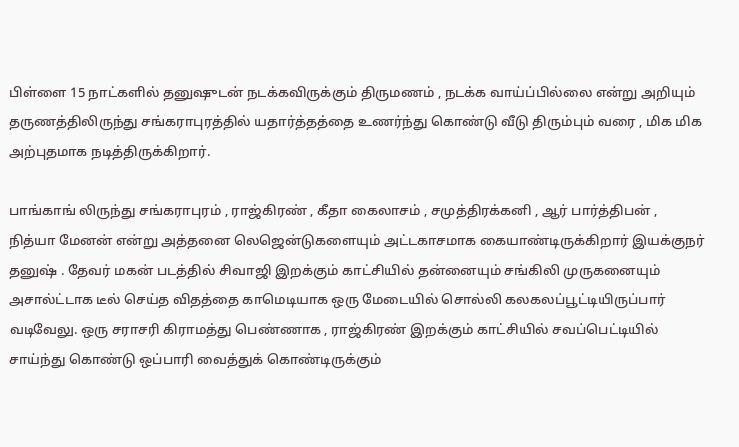பிள்ளை 15 நாட்களில் தனுஷுடன் நடக்கவிருக்கும் திருமணம் , நடக்க வாய்ப்பில்லை என்று அறியும் தருணத்திலிருந்து சங்கராபுரத்தில் யதார்த்தத்தை உணர்ந்து கொண்டு வீடு திரும்பும் வரை , மிக மிக அற்புதமாக நடித்திருக்கிறார்.

பாங்காங் லிருந்து சங்கராபுரம் , ராஜ்கிரண் , கீதா கைலாசம் , சமுத்திரக்கனி , ஆர் பார்த்திபன் , நித்யா மேனன் என்று அத்தனை லெஜென்டுகளையும் அட்டகாசமாக கையாண்டிருக்கிறார் இயக்குநர் தனுஷ் . தேவர் மகன் படத்தில் சிவாஜி இறக்கும் காட்சியில் தன்னையும் சங்கிலி முருகனையும் அசால்ட்டாக டீல் செய்த விதத்தை காமெடியாக ஒரு மேடையில் சொல்லி கலகலப்பூட்டியிருப்பார் வடிவேலு. ஒரு சராசரி கிராமத்து பெண்ணாக , ராஜ்கிரண் இறக்கும் காட்சியில் சவப்பெட்டியில் சாய்ந்து கொண்டு ஒப்பாரி வைத்துக் கொண்டிருக்கும்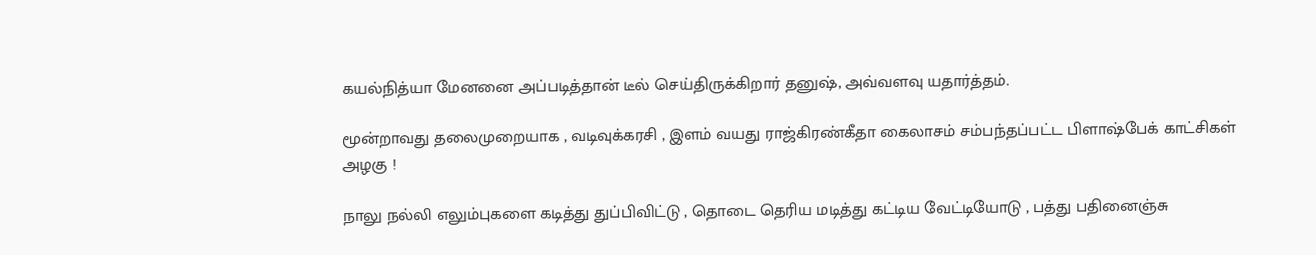கயல்நித்யா மேனனை அப்படித்தான் டீல் செய்திருக்கிறார் தனுஷ், அவ்வளவு யதார்த்தம்.

மூன்றாவது தலைமுறையாக , வடிவுக்கரசி , இளம் வயது ராஜ்கிரண்கீதா கைலாசம் சம்பந்தப்பட்ட பிளாஷ்பேக் காட்சிகள் அழகு !

நாலு நல்லி எலும்புகளை கடித்து துப்பிவிட்டு , தொடை தெரிய மடித்து கட்டிய வேட்டியோடு , பத்து பதினைஞ்சு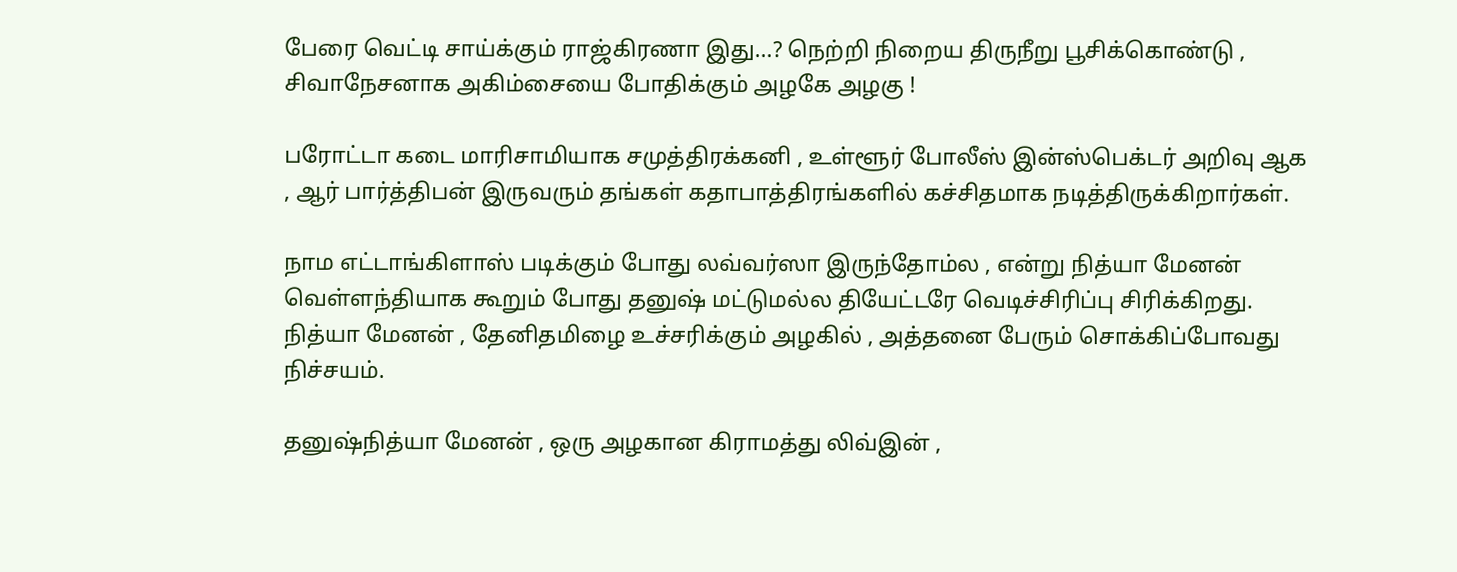பேரை வெட்டி சாய்க்கும் ராஜ்கிரணா இது…? நெற்றி நிறைய திருநீறு பூசிக்கொண்டு , சிவாநேசனாக அகிம்சையை போதிக்கும் அழகே அழகு !

பரோட்டா கடை மாரிசாமியாக சமுத்திரக்கனி , உள்ளூர் போலீஸ் இன்ஸ்பெக்டர் அறிவு ஆக , ஆர் பார்த்திபன் இருவரும் தங்கள் கதாபாத்திரங்களில் கச்சிதமாக நடித்திருக்கிறார்கள்.

நாம எட்டாங்கிளாஸ் படிக்கும் போது லவ்வர்ஸா இருந்தோம்ல , என்று நித்யா மேனன் வெள்ளந்தியாக கூறும் போது தனுஷ் மட்டுமல்ல தியேட்டரே வெடிச்சிரிப்பு சிரிக்கிறது. நித்யா மேனன் , தேனிதமிழை உச்சரிக்கும் அழகில் , அத்தனை பேரும் சொக்கிப்போவது நிச்சயம்.

தனுஷ்நித்யா மேனன் , ஒரு அழகான கிராமத்து லிவ்இன் ,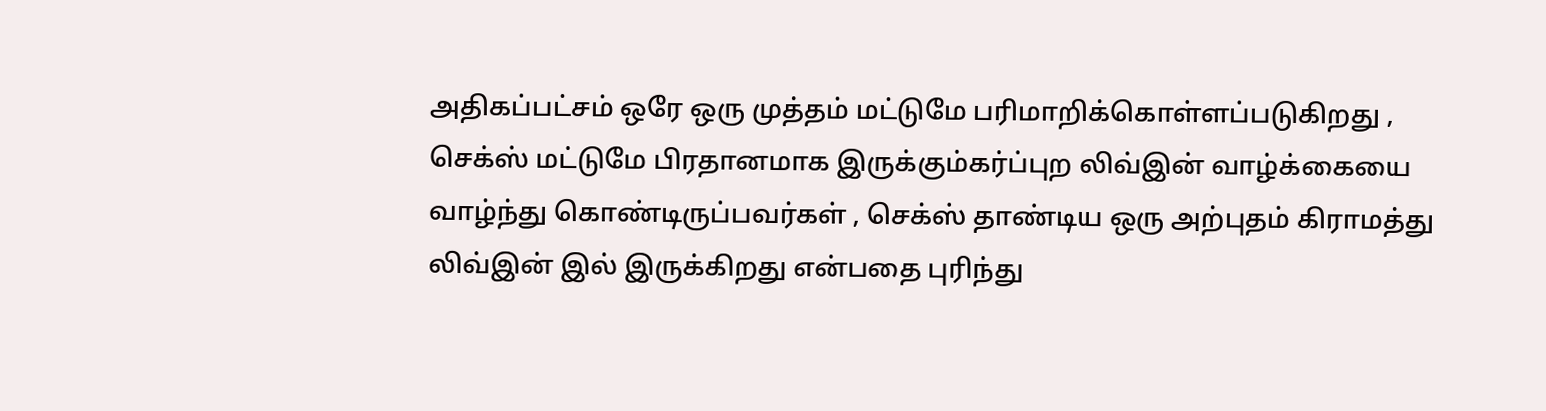அதிகப்பட்சம் ஒரே ஒரு முத்தம் மட்டுமே பரிமாறிக்கொள்ளப்படுகிறது , செக்ஸ் மட்டுமே பிரதானமாக இருக்கும்கர்ப்புற லிவ்இன் வாழ்க்கையை வாழ்ந்து கொண்டிருப்பவர்கள் , செக்ஸ் தாண்டிய ஒரு அற்புதம் கிராமத்து லிவ்இன் இல் இருக்கிறது என்பதை புரிந்து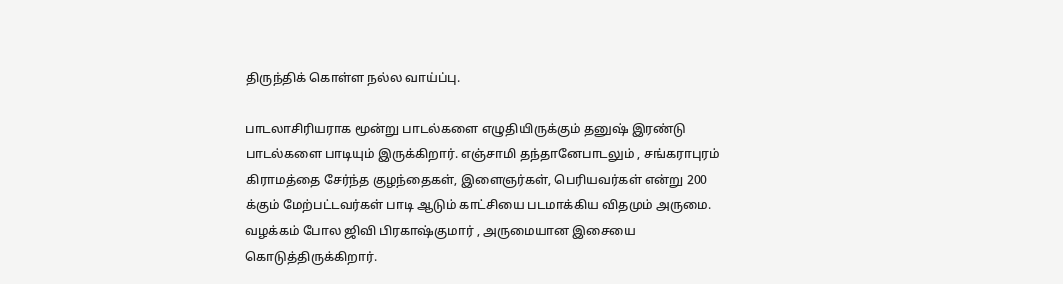திருந்திக் கொள்ள நல்ல வாய்ப்பு.

பாடலாசிரியராக மூன்று பாடல்களை எழுதியிருக்கும் தனுஷ் இரண்டு பாடல்களை பாடியும் இருக்கிறார். எஞ்சாமி தந்தானேபாடலும் , சங்கராபுரம் கிராமத்தை சேர்ந்த குழந்தைகள், இளைஞர்கள், பெரியவர்கள் என்று 200 க்கும் மேற்பட்டவர்கள் பாடி ஆடும் காட்சியை படமாக்கிய விதமும் அருமை. வழக்கம் போல ஜிவி பிரகாஷ்குமார் , அருமையான இசையை கொடுத்திருக்கிறார்.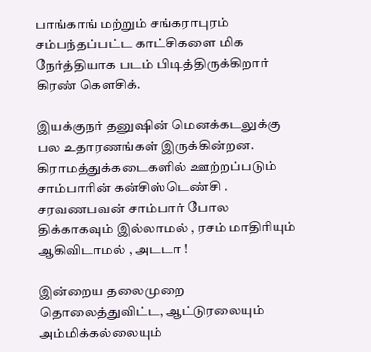பாங்காங் மற்றும் சங்கராபுரம் சம்பந்தப்பட்ட காட்சிகளை மிக நேர்த்தியாக படம் பிடித்திருக்கிறார் கிரண் கெளசிக்.

இயக்குநர் தனுஷின் மெனக்கடலுக்கு பல உதாரணங்கள் இருக்கின்றன. கிராமத்துக்கடைகளில் ஊற்றப்படும் சாம்பாரின் கன்சிஸ்டெண்சி . சரவணபவன் சாம்பார் போல திக்காகவும் இல்லாமல் , ரசம் மாதிரியும் ஆகிவிடாமல் , அடடா !

இன்றைய தலைமுறை தொலைத்துவிட்ட, ஆட்டுரலையும் அம்மிக்கல்லையும்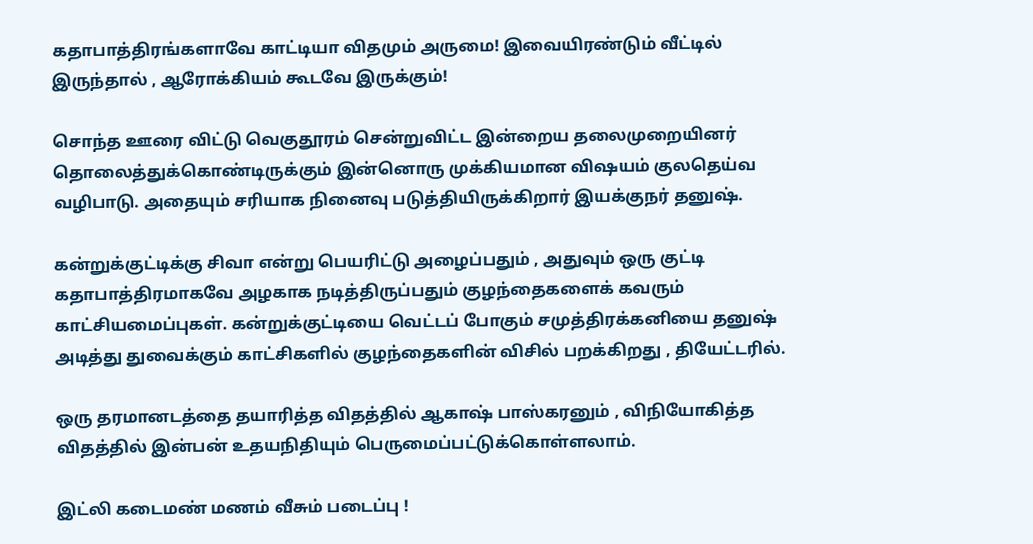கதாபாத்திரங்களாவே காட்டியா விதமும் அருமை! இவையிரண்டும் வீட்டில் இருந்தால் , ஆரோக்கியம் கூடவே இருக்கும்!

சொந்த ஊரை விட்டு வெகுதூரம் சென்றுவிட்ட இன்றைய தலைமுறையினர் தொலைத்துக்கொண்டிருக்கும் இன்னொரு முக்கியமான விஷயம் குலதெய்வ வழிபாடு. அதையும் சரியாக நினைவு படுத்தியிருக்கிறார் இயக்குநர் தனுஷ்.

கன்றுக்குட்டிக்கு சிவா என்று பெயரிட்டு அழைப்பதும் , அதுவும் ஒரு குட்டி கதாபாத்திரமாகவே அழகாக நடித்திருப்பதும் குழந்தைகளைக் கவரும் காட்சியமைப்புகள். கன்றுக்குட்டியை வெட்டப் போகும் சமுத்திரக்கனியை தனுஷ் அடித்து துவைக்கும் காட்சிகளில் குழந்தைகளின் விசில் பறக்கிறது , தியேட்டரில்.

ஒரு தரமானடத்தை தயாரித்த விதத்தில் ஆகாஷ் பாஸ்கரனும் , விநியோகித்த விதத்தில் இன்பன் உதயநிதியும் பெருமைப்பட்டுக்கொள்ளலாம்.

இட்லி கடைமண் மணம் வீசும் படைப்பு !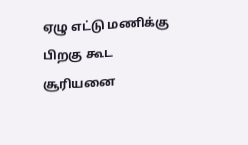ஏழு எட்டு மணிக்கு பிறகு கூட சூரியனை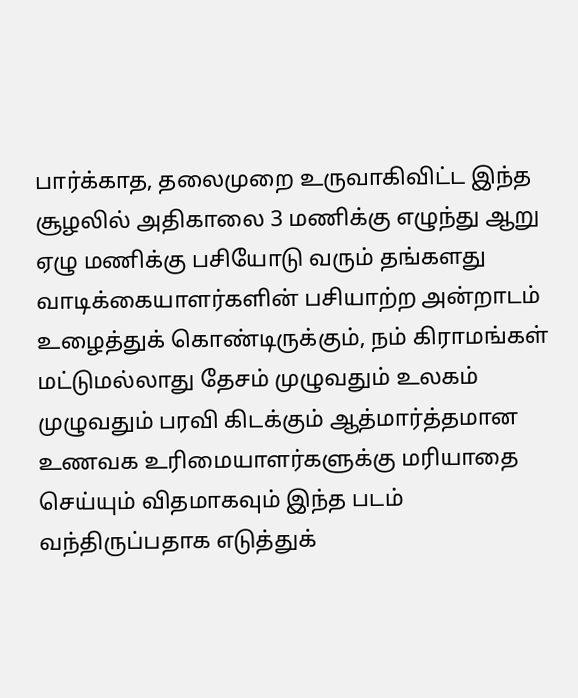பார்க்காத, தலைமுறை உருவாகிவிட்ட இந்த சூழலில் அதிகாலை 3 மணிக்கு எழுந்து ஆறு ஏழு மணிக்கு பசியோடு வரும் தங்களது வாடிக்கையாளர்களின் பசியாற்ற அன்றாடம் உழைத்துக் கொண்டிருக்கும், நம் கிராமங்கள் மட்டுமல்லாது தேசம் முழுவதும் உலகம் முழுவதும் பரவி கிடக்கும் ஆத்மார்த்தமான உணவக உரிமையாளர்களுக்கு மரியாதை செய்யும் விதமாகவும் இந்த படம் வந்திருப்பதாக எடுத்துக்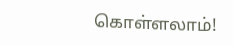கொள்ளலாம்!